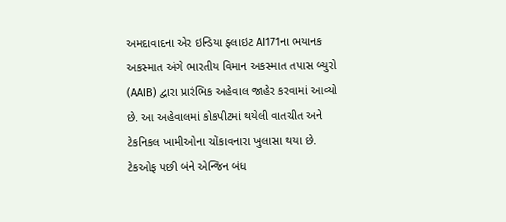અમદાવાદના એર ઇન્ડિયા ફ્લાઇટ AI171ના ભયાનક અકસ્માત અંગે ભારતીય વિમાન અકસ્માત તપાસ બ્યુરો (AAIB) દ્વારા પ્રારંભિક અહેવાલ જાહેર કરવામાં આવ્યો છે. આ અહેવાલમાં કોકપીટમાં થયેલી વાતચીત અને ટેકનિકલ ખામીઓના ચોંકાવનારા ખુલાસા થયા છે.
ટેકઓફ પછી બંને એન્જિન બંધ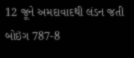12 જૂને અમદાવાદથી લંડન જતી બોઇંગ 787-8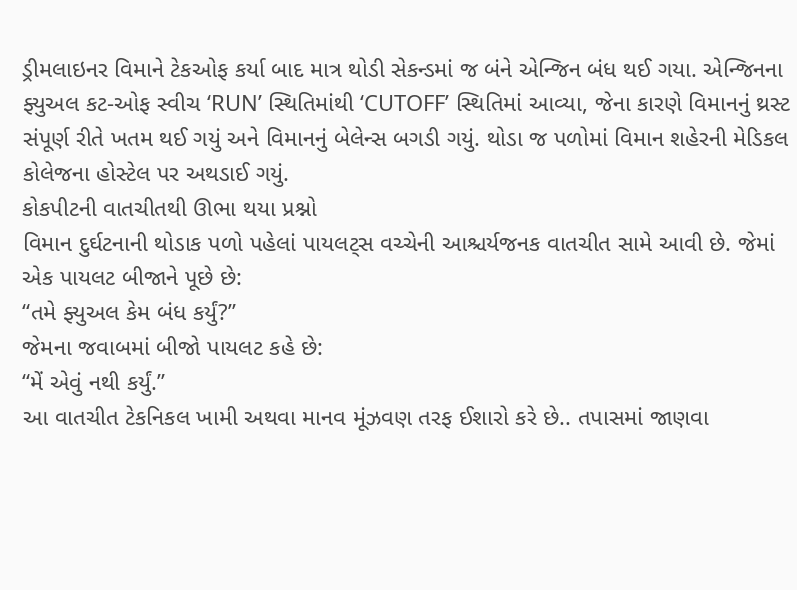ડ્રીમલાઇનર વિમાને ટેકઓફ કર્યા બાદ માત્ર થોડી સેકન્ડમાં જ બંને એન્જિન બંધ થઈ ગયા. એન્જિનના ફ્યુઅલ કટ-ઓફ સ્વીચ ‘RUN’ સ્થિતિમાંથી ‘CUTOFF’ સ્થિતિમાં આવ્યા, જેના કારણે વિમાનનું થ્રસ્ટ સંપૂર્ણ રીતે ખતમ થઈ ગયું અને વિમાનનું બેલેન્સ બગડી ગયું. થોડા જ પળોમાં વિમાન શહેરની મેડિકલ કોલેજના હોસ્ટેલ પર અથડાઈ ગયું.
કોકપીટની વાતચીતથી ઊભા થયા પ્રશ્નો
વિમાન દુર્ઘટનાની થોડાક પળો પહેલાં પાયલટ્સ વચ્ચેની આશ્ચર્યજનક વાતચીત સામે આવી છે. જેમાં એક પાયલટ બીજાને પૂછે છે:
“તમે ફ્યુઅલ કેમ બંધ કર્યું?”
જેમના જવાબમાં બીજો પાયલટ કહે છે:
“મેં એવું નથી કર્યું.”
આ વાતચીત ટેકનિકલ ખામી અથવા માનવ મૂંઝવણ તરફ ઈશારો કરે છે.. તપાસમાં જાણવા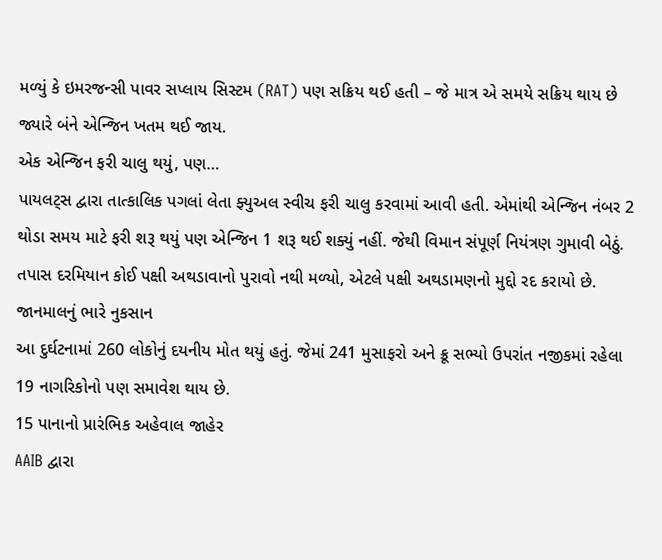મળ્યું કે ઇમરજન્સી પાવર સપ્લાય સિસ્ટમ (RAT) પણ સક્રિય થઈ હતી – જે માત્ર એ સમયે સક્રિય થાય છે જ્યારે બંને એન્જિન ખતમ થઈ જાય.
એક એન્જિન ફરી ચાલુ થયું, પણ…
પાયલટ્સ દ્વારા તાત્કાલિક પગલાં લેતા ફ્યુઅલ સ્વીચ ફરી ચાલુ કરવામાં આવી હતી. એમાંથી એન્જિન નંબર 2 થોડા સમય માટે ફરી શરૂ થયું પણ એન્જિન 1 શરૂ થઈ શક્યું નહીં. જેથી વિમાન સંપૂર્ણ નિયંત્રણ ગુમાવી બેઠું.
તપાસ દરમિયાન કોઈ પક્ષી અથડાવાનો પુરાવો નથી મળ્યો, એટલે પક્ષી અથડામણનો મુદ્દો રદ કરાયો છે.
જાનમાલનું ભારે નુકસાન
આ દુર્ઘટનામાં 260 લોકોનું દયનીય મોત થયું હતું. જેમાં 241 મુસાફરો અને ક્રૂ સભ્યો ઉપરાંત નજીકમાં રહેલા 19 નાગરિકોનો પણ સમાવેશ થાય છે.
15 પાનાનો પ્રારંભિક અહેવાલ જાહેર
AAIB દ્વારા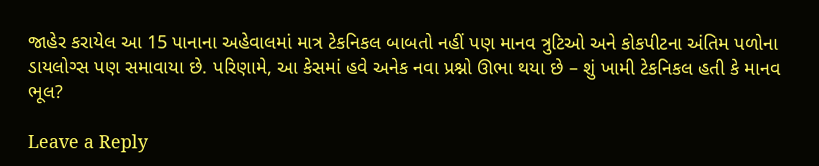જાહેર કરાયેલ આ 15 પાનાના અહેવાલમાં માત્ર ટેકનિકલ બાબતો નહીં પણ માનવ ત્રુટિઓ અને કોકપીટના અંતિમ પળોના ડાયલોગ્સ પણ સમાવાયા છે. પરિણામે, આ કેસમાં હવે અનેક નવા પ્રશ્નો ઊભા થયા છે – શું ખામી ટેકનિકલ હતી કે માનવ ભૂલ?

Leave a Reply